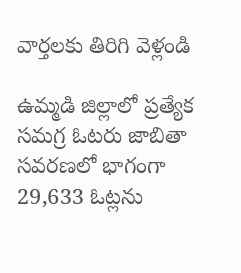వార్తలకు తిరిగి వెళ్లండి

ఉమ్మడి జిల్లాలో ప్రత్యేక సమగ్ర ఓటరు జాబితా సవరణలో భాగంగా 29,633 ఓట్లను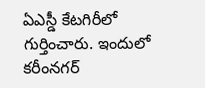ఏఎస్డీ కేటగిరీలో గుర్తించారు. ఇందులో కరీంనగర్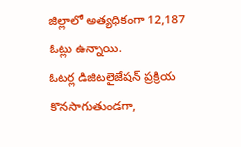జిల్లాలో అత్యధికంగా 12,187 ఓట్లు ఉన్నాయి.
ఓటర్ల డిజిటలైజేషన్ ప్రక్రియ కొనసాగుతుండగా,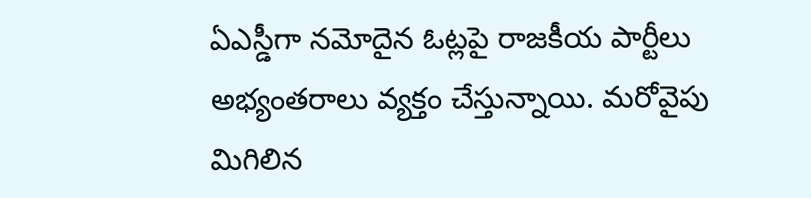ఏఎస్డీగా నమోదైన ఓట్లపై రాజకీయ పార్టీలు అభ్యంతరాలు వ్యక్తం చేస్తున్నాయి. మరోవైపు మిగిలిన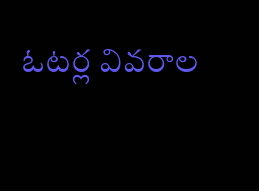ఓటర్ల వివరాల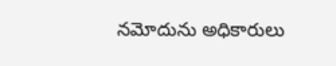నమోదును అధికారులు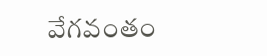వేగవంతం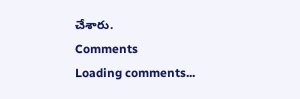చేశారు.
Comments
Loading comments...